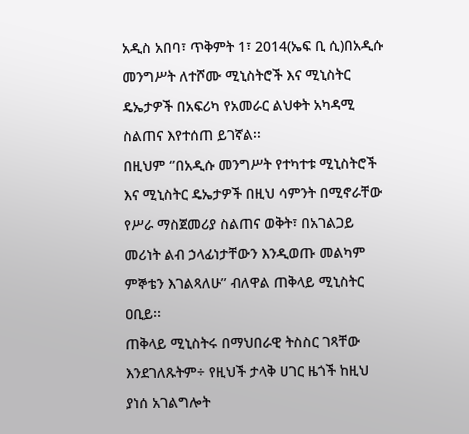አዲስ አበባ፣ ጥቅምት 1፣ 2014(ኤፍ ቢ ሲ)በአዲሱ መንግሥት ለተሾሙ ሚኒስትሮች እና ሚኒስትር ዴኤታዎች በአፍሪካ የአመራር ልህቀት አካዳሚ ስልጠና እየተሰጠ ይገኛል፡፡
በዚህም ‘’በአዲሱ መንግሥት የተካተቱ ሚኒስትሮች እና ሚኒስትር ዴኤታዎች በዚህ ሳምንት በሚኖራቸው የሥራ ማስጀመሪያ ስልጠና ወቅት፣ በአገልጋይ መሪነት ልብ ኃላፊነታቸውን እንዲወጡ መልካም ምኞቴን እገልጻለሁ’’ ብለዋል ጠቅላይ ሚኒስትር ዐቢይ፡፡
ጠቅላይ ሚኒስትሩ በማህበራዊ ትስስር ገጻቸው እንደገለጹትም÷ የዚህች ታላቅ ሀገር ዜጎች ከዚህ ያነሰ አገልግሎት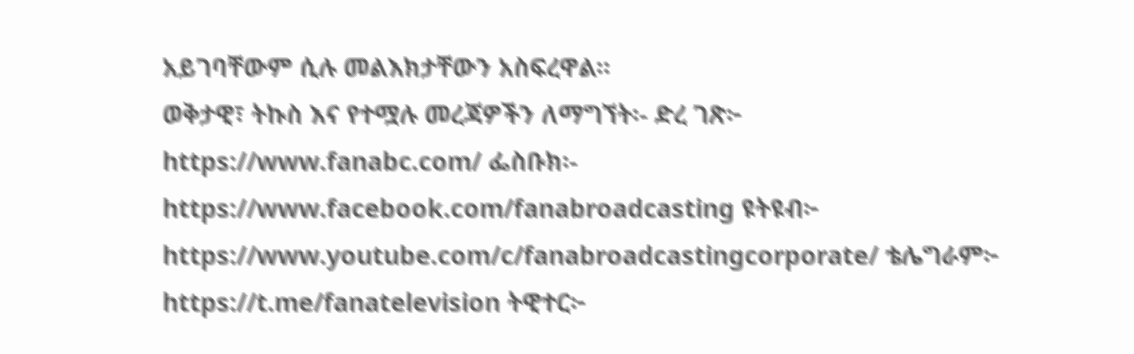አይገባቸውም ሲሉ መልእክታቸውን አስፍረዋል፡፡
ወቅታዊ፣ ትኩስ እና የተሟሉ መረጃዎችን ለማግኘት፡- ድረ ገጽ፦ https://www.fanabc.com/ ፌስቡክ፡- https://www.facebook.com/fanabroadcasting ዩትዩብ፦ https://www.youtube.com/c/fanabroadcastingcorporate/ ቴሌግራም፦ https://t.me/fanatelevision ትዊተር፦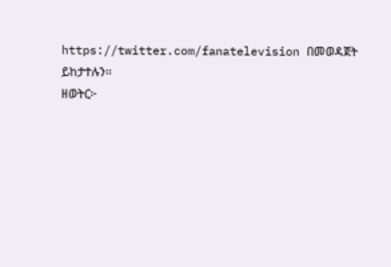https://twitter.com/fanatelevision በመወዳጀት ይከታተሉን፡፡
ዘወትር፦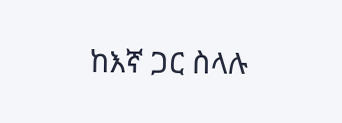ከእኛ ጋር ስላሉ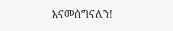እናመሰግናለን!